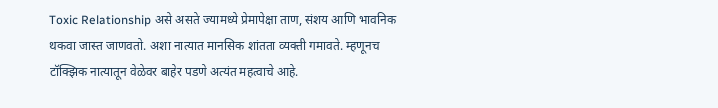Toxic Relationship असे असते ज्यामध्ये प्रेमापेक्षा ताण, संशय आणि भावनिक थकवा जास्त जाणवतो. अशा नात्यात मानसिक शांतता व्यक्ती गमावते. म्हणूनच टॉक्झिक नात्यातून वेळेवर बाहेर पडणे अत्यंत महत्वाचे आहे.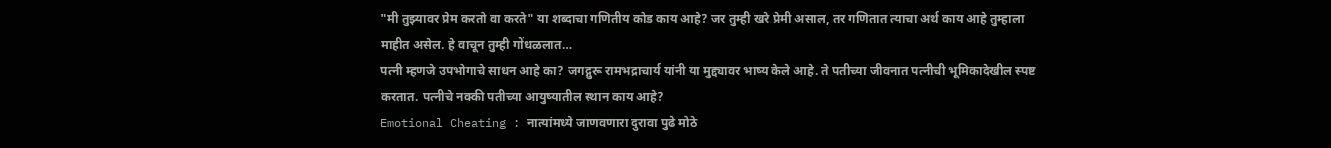"मी तुझ्यावर प्रेम करतो वा करते" या शब्दाचा गणितीय कोड काय आहे? जर तुम्ही खरे प्रेमी असाल, तर गणितात त्याचा अर्थ काय आहे तुम्हाला माहीत असेल. हे वाचून तुम्ही गोंधळलात…
पत्नी म्हणजे उपभोगाचे साधन आहे का? जगद्गुरू रामभद्राचार्य यांनी या मुद्द्यावर भाष्य केले आहे. ते पतीच्या जीवनात पत्नीची भूमिकादेखील स्पष्ट करतात. पत्नीचे नक्की पतीच्या आयुष्यातील स्थान काय आहे?
Emotional Cheating : नात्यांमध्ये जाणवणारा दुरावा पुढे मोठे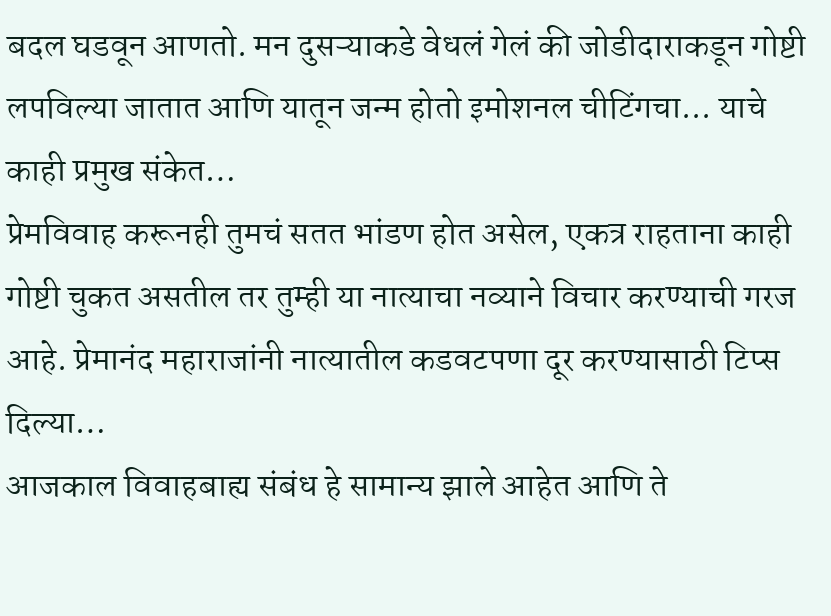बदल घडवून आणतो. मन दुसऱ्याकडे वेधलं गेलं की जोडीदाराकडून गोष्टी लपविल्या जातात आणि यातून जन्म होतो इमोशनल चीटिंगचा... याचे काही प्रमुख संकेत…
प्रेमविवाह करूनही तुमचं सतत भांडण होत असेल, एकत्र राहताना काही गोष्टी चुकत असतील तर तुम्ही या नात्याचा नव्याने विचार करण्याची गरज आहे. प्रेमानंद महाराजांनी नात्यातील कडवटपणा दूर करण्यासाठी टिप्स दिल्या…
आजकाल विवाहबाह्य संबंध हे सामान्य झाले आहेत आणि ते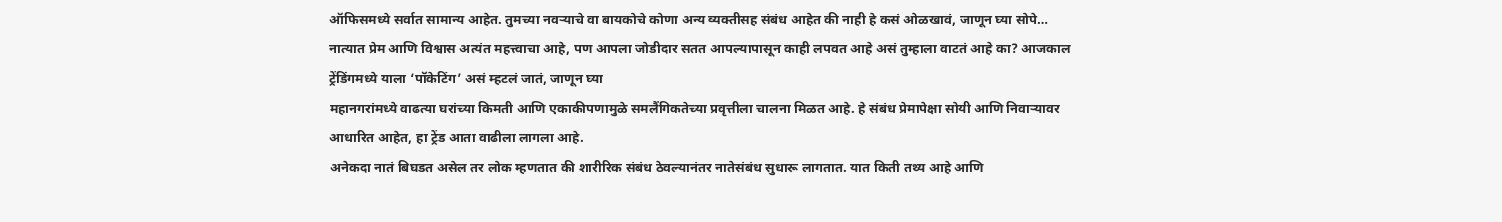ऑफिसमध्ये सर्वात सामान्य आहेत. तुमच्या नवऱ्याचे वा बायकोचे कोणा अन्य व्यक्तीसह संबंध आहेत की नाही हे कसं ओळखावं, जाणून घ्या सोपे…
नात्यात प्रेम आणि विश्वास अत्यंत महत्त्वाचा आहे, पण आपला जोडीदार सतत आपल्यापासून काही लपवत आहे असं तुम्हाला वाटतं आहे का? आजकाल ट्रेंडिंगमध्ये याला ‘पॉकेटिंग’ असं म्हटलं जातं, जाणून घ्या
महानगरांमध्ये वाढत्या घरांच्या किमती आणि एकाकीपणामुळे समलैंगिकतेच्या प्रवृत्तीला चालना मिळत आहे. हे संबंध प्रेमापेक्षा सोयी आणि निवाऱ्यावर आधारित आहेत, हा ट्रेंड आता वाढीला लागला आहे.
अनेकदा नातं बिघडत असेल तर लोक म्हणतात की शारीरिक संबंध ठेवल्यानंतर नातेसंबंध सुधारू लागतात. यात किती तथ्य आहे आणि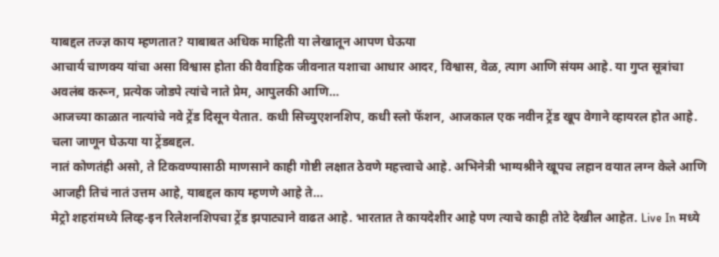याबद्दल तज्ज्ञ काय म्हणतात? याबाबत अधिक माहिती या लेखातून आपण घेऊया
आचार्य चाणक्य यांचा असा विश्वास होता की वैवाहिक जीवनात यशाचा आधार आदर, विश्वास, वेळ, त्याग आणि संयम आहे. या गुप्त सूत्रांचा अवलंब करून, प्रत्येक जोडपे त्यांचे नाते प्रेम, आपुलकी आणि…
आजच्या काळात नात्यांचे नवे ट्रेंड दिसून येतात. कधी सिच्युएशनशिप, कधी स्लो फॅशन, आजकाल एक नवीन ट्रेंड खूप वेगाने व्हायरल होत आहे. चला जाणून घेऊया या ट्रेंडबद्दल.
नातं कोणतंही असो, ते टिकवण्यासाठी माणसाने काही गोष्टी लक्षात ठेवणे महत्त्वाचे आहे. अभिनेत्री भाग्यश्रीने खूपच लहान वयात लग्न केले आणि आजही तिचं नातं उत्तम आहे, याबद्दल काय म्हणणे आहे ते…
मेट्रो शहरांमध्ये लिव्ह-इन रिलेशनशिपचा ट्रेंड झपाट्याने वाढत आहे. भारतात ते कायदेशीर आहे पण त्याचे काही तोटे देखील आहेत. Live In मध्ये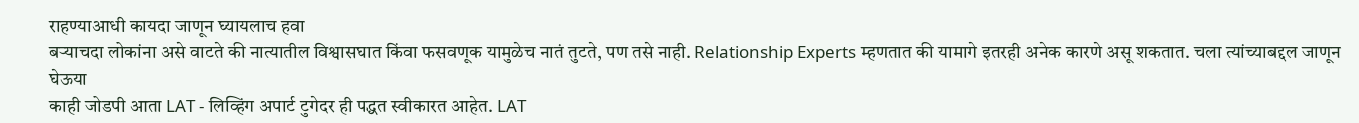राहण्याआधी कायदा जाणून घ्यायलाच हवा
बऱ्याचदा लोकांना असे वाटते की नात्यातील विश्वासघात किंवा फसवणूक यामुळेच नातं तुटते, पण तसे नाही. Relationship Experts म्हणतात की यामागे इतरही अनेक कारणे असू शकतात. चला त्यांच्याबद्दल जाणून घेऊया
काही जोडपी आता LAT - लिव्हिंग अपार्ट टुगेदर ही पद्धत स्वीकारत आहेत. LAT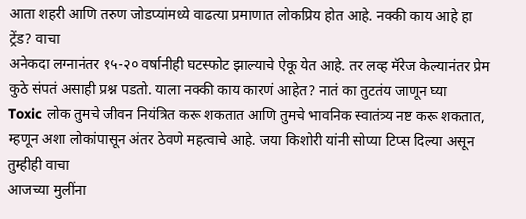आता शहरी आणि तरुण जोडप्यांमध्ये वाढत्या प्रमाणात लोकप्रिय होत आहे. नक्की काय आहे हा ट्रेंड? वाचा
अनेकदा लग्नानंतर १५-२० वर्षानीही घटस्फोट झाल्याचे ऐकू येत आहे. तर लव्ह मॅरेज केल्यानंतर प्रेम कुठे संपतं असाही प्रश्न पडतो. याला नक्की काय कारणं आहेत? नातं का तुटतंय जाणून घ्या
Toxic लोक तुमचे जीवन नियंत्रित करू शकतात आणि तुमचे भावनिक स्वातंत्र्य नष्ट करू शकतात, म्हणून अशा लोकांपासून अंतर ठेवणे महत्वाचे आहे. जया किशोरी यांनी सोप्या टिप्स दिल्या असून तुम्हीही वाचा
आजच्या मुलींना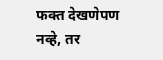फक्त देखणेपण नव्हे, तर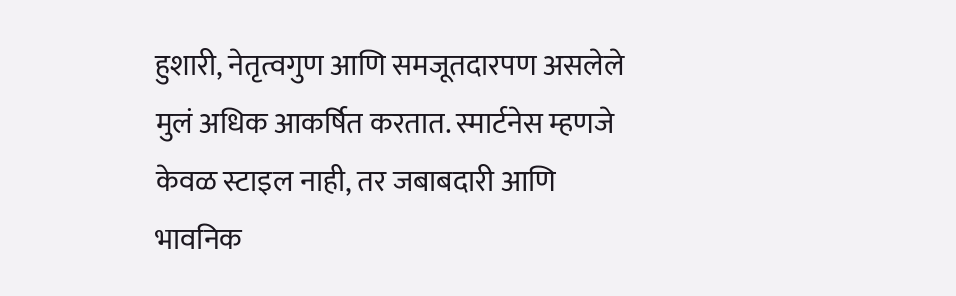हुशारी, नेतृत्वगुण आणि समजूतदारपण असलेले मुलं अधिक आकर्षित करतात. स्मार्टनेस म्हणजे केवळ स्टाइल नाही, तर जबाबदारी आणि भावनिक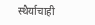स्थैर्याचाही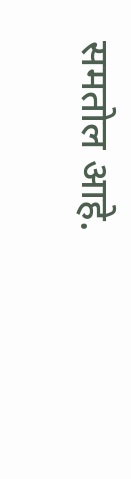समतोल आहे.